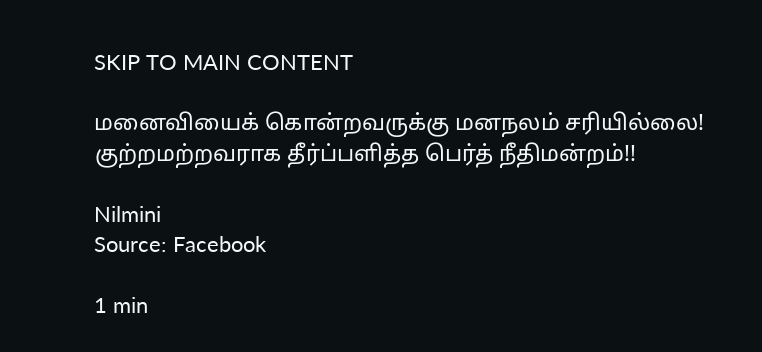SKIP TO MAIN CONTENT

மனைவியைக் கொன்றவருக்கு மனநலம் சரியில்லை! குற்றமற்றவராக தீர்ப்பளித்த பெர்த் நீதிமன்றம்!!

Nilmini
Source: Facebook

1 min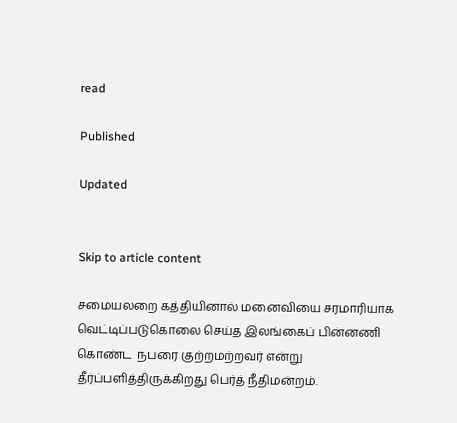read

Published

Updated


Skip to article content

சமையலறை கத்தியினால் மனைவியை சரமாரியாக வெட்டிப்படுகொலை செய்த இலங்கைப் பின்னணி கொண்ட  நபரை குற்றமற்றவர் என்று தீர்ப்பளித்திருக்கிறது பெர்த் நீதிமன்றம்.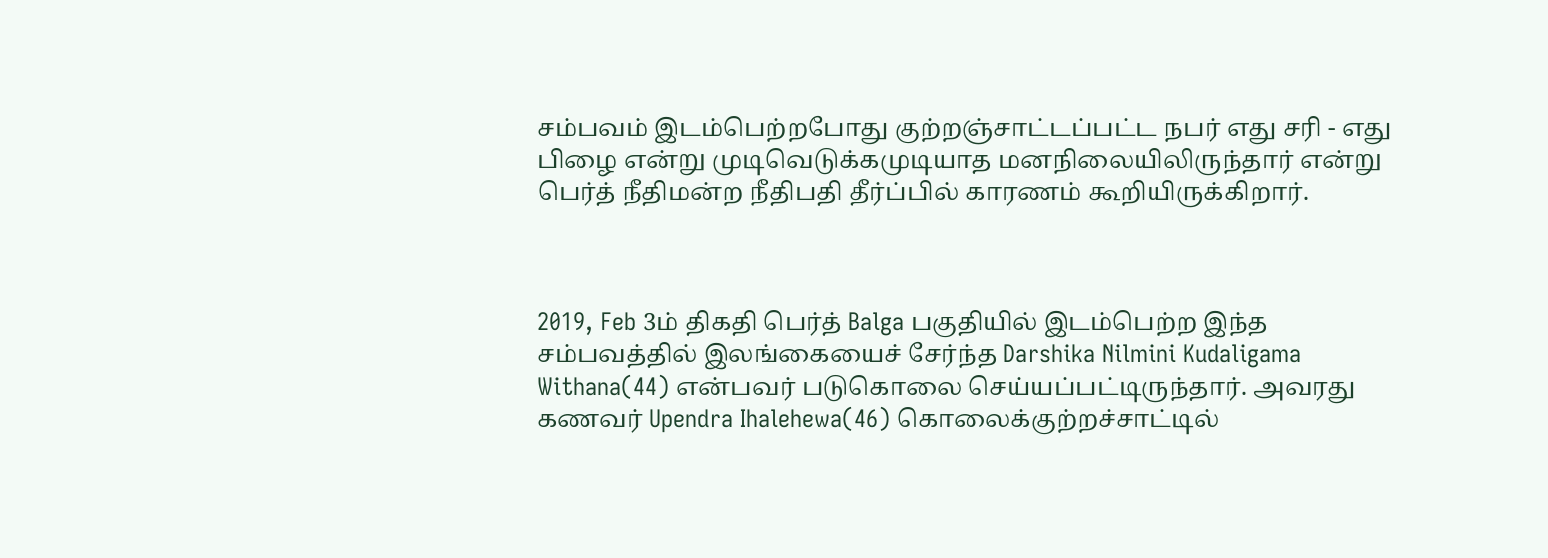சம்பவம் இடம்பெற்றபோது குற்றஞ்சாட்டப்பட்ட நபர் எது சரி - எது பிழை என்று முடிவெடுக்கமுடியாத மனநிலையிலிருந்தார் என்று பெர்த் நீதிமன்ற நீதிபதி தீர்ப்பில் காரணம் கூறியிருக்கிறார்.



2019, Feb 3ம் திகதி பெர்த் Balga பகுதியில் இடம்பெற்ற இந்த சம்பவத்தில் இலங்கையைச் சேர்ந்த Darshika Nilmini Kudaligama Withana(44) என்பவர் படுகொலை செய்யப்பட்டிருந்தார். அவரது கணவர் Upendra Ihalehewa(46) கொலைக்குற்றச்சாட்டில்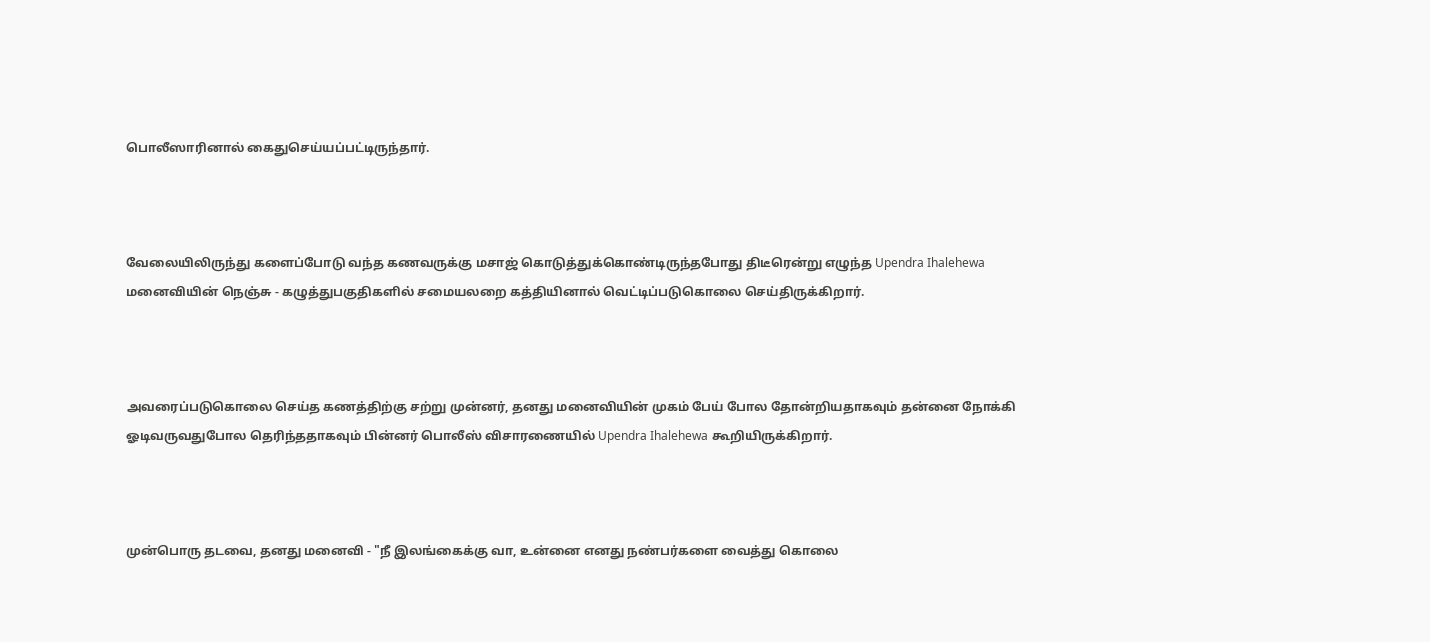பொலீஸாரினால் கைதுசெய்யப்பட்டிருந்தார்.



வேலையிலிருந்து களைப்போடு வந்த கணவருக்கு மசாஜ் கொடுத்துக்கொண்டிருந்தபோது திடீரென்று எழுந்த Upendra Ihalehewa மனைவியின் நெஞ்சு - கழுத்துபகுதிகளில் சமையலறை கத்தியினால் வெட்டிப்படுகொலை செய்திருக்கிறார்.



அவரைப்படுகொலை செய்த கணத்திற்கு சற்று முன்னர், தனது மனைவியின் முகம் பேய் போல தோன்றியதாகவும் தன்னை நோக்கி ஓடிவருவதுபோல தெரிந்ததாகவும் பின்னர் பொலீஸ் விசாரணையில் Upendra Ihalehewa கூறியிருக்கிறார்.



முன்பொரு தடவை, தனது மனைவி - "நீ இலங்கைக்கு வா, உன்னை எனது நண்பர்களை வைத்து கொலை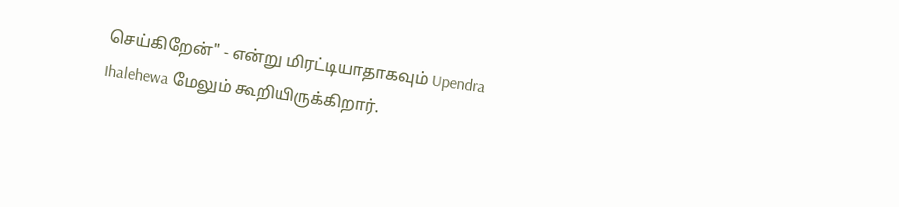செய்கிறேன்" - என்று மிரட்டியாதாகவும் Upendra Ihalehewa மேலும் கூறியிருக்கிறார்.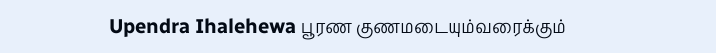Upendra Ihalehewa பூரண குணமடையும்வரைக்கும்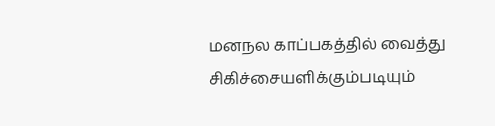மனநல காப்பகத்தில் வைத்து சிகிச்சையளிக்கும்படியும்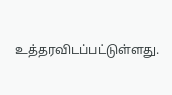உத்தரவிடப்பட்டுள்ளது.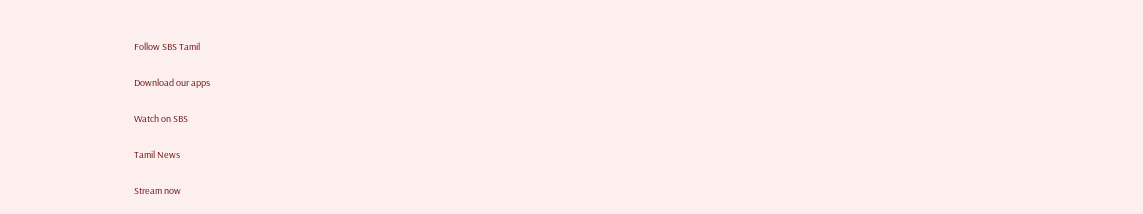Follow SBS Tamil

Download our apps

Watch on SBS

Tamil News

Stream now